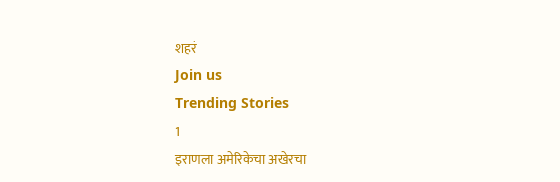शहरं
Join us
Trending Stories
1
इराणला अमेरिकेचा अखेरचा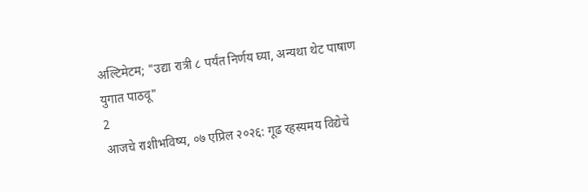अल्टिमेटम; "उद्या रात्री ८ पर्यंत निर्णय घ्या, अन्यथा थेट पाषाण युगात पाठवू"
2
आजचे राशीभविष्य, ०७ एप्रिल २०२६: गूढ रहस्यमय विद्येचे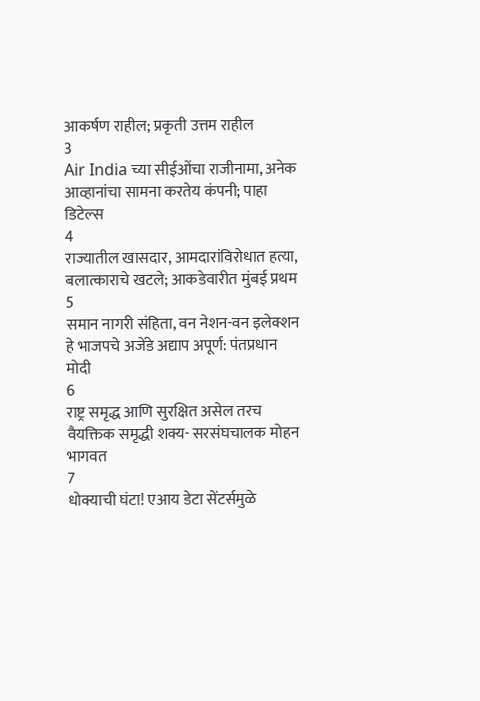आकर्षण राहील; प्रकृती उत्तम राहील
3
Air India च्या सीईओंचा राजीनामा, अनेक आव्हानांचा सामना करतेय कंपनी; पाहा डिटेल्स
4
राज्यातील खासदार, आमदारांविरोधात हत्या, बलात्काराचे खटले; आकडेवारीत मुंबई प्रथम
5
समान नागरी संहिता, वन नेशन-वन इलेक्शन हे भाजपचे अजेंडे अद्याप अपूर्ण: पंतप्रधान मोदी
6
राष्ट्र समृद्ध आणि सुरक्षित असेल तरच वैयक्तिक समृद्धी शक्य- सरसंघचालक मोहन भागवत
7
धोक्याची घंटा! एआय डेटा सेंटर्समुळे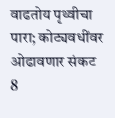वाढतोय पृथ्वीचा पारा; कोट्यवधींवर ओढावणार संकट
8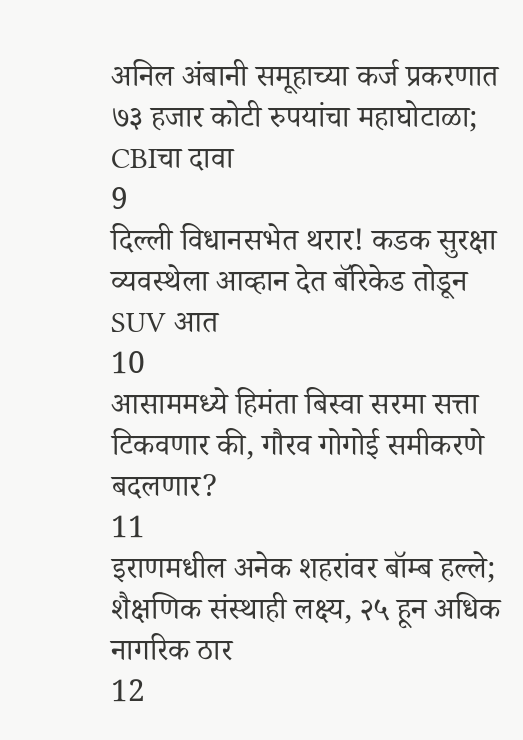अनिल अंबानी समूहाच्या कर्ज प्रकरणात ७३ हजार कोटी रुपयांचा महाघोटाळा; CBIचा दावा
9
दिल्ली विधानसभेत थरार! कडक सुरक्षा व्यवस्थेला आव्हान देत बॅरिकेड तोडून SUV आत
10
आसाममध्ये हिमंता बिस्वा सरमा सत्ता टिकवणार की, गौरव गोगोई समीकरणे बदलणार?
11
इराणमधील अनेक शहरांवर बॉम्ब हल्ले; शैक्षणिक संस्थाही लक्ष्य, २५ हून अधिक नागरिक ठार
12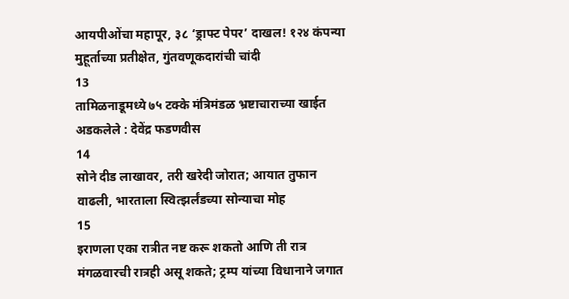आयपीओंचा महापूर, ३८ ‘ड्राफ्ट पेपर’ दाखल! १२४ कंपन्या मुहूर्ताच्या प्रतीक्षेत, गुंतवणूकदारांची चांदी
13
तामिळनाडूमध्ये ७५ टक्के मंत्रिमंडळ भ्रष्टाचाराच्या खाईत अडकलेले : देवेंद्र फडणवीस
14
सोने दीड लाखावर, तरी खरेदी जोरात; आयात तुफान वाढली, भारताला स्वित्झर्लंडच्या सोन्याचा मोह
15
इराणला एका रात्रीत नष्ट करू शकतो आणि ती रात्र मंगळवारची रात्रही असू शकते; ट्रम्प यांच्या विधानाने जगात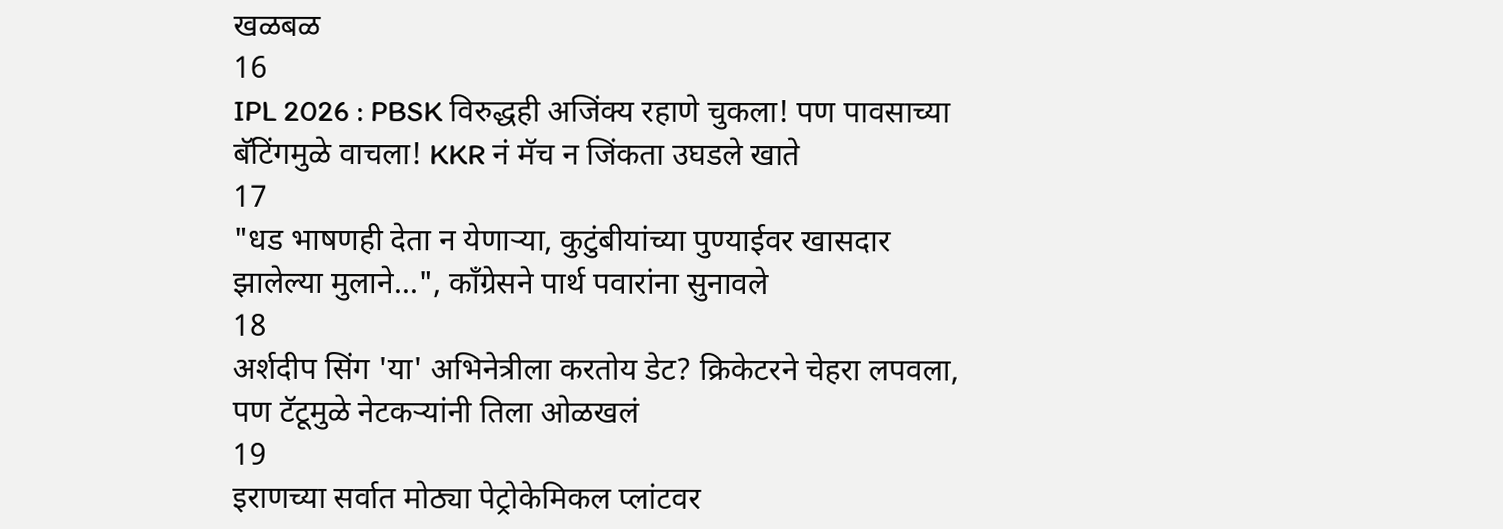खळबळ
16
IPL 2026 : PBSK विरुद्धही अजिंक्य रहाणे चुकला! पण पावसाच्या बॅटिंगमुळे वाचला! KKR नं मॅच न जिंकता उघडले खाते
17
"धड भाषणही देता न येणाऱ्या, कुटुंबीयांच्या पुण्याईवर खासदार झालेल्या मुलाने...", काँग्रेसने पार्थ पवारांना सुनावले
18
अर्शदीप सिंग 'या' अभिनेत्रीला करतोय डेट? क्रिकेटरने चेहरा लपवला, पण टॅटूमुळे नेटकऱ्यांनी तिला ओळखलं
19
इराणच्या सर्वात मोठ्या पेट्रोकेमिकल प्लांटवर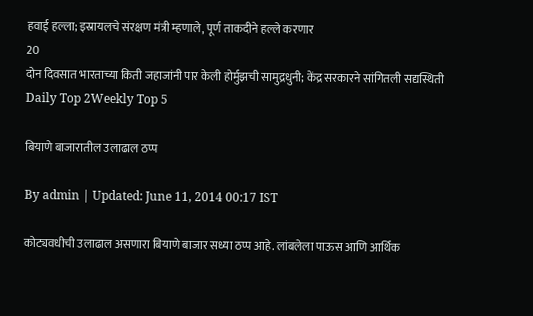हवाई हल्ला; इस्रायलचे संरक्षण मंत्री म्हणाले, पूर्ण ताकदीने हल्ले करणार
20
दोन दिवसात भारताच्या किती जहाजांनी पार केली होर्मुझची सामुद्रधुनी; केंद्र सरकारने सांगितली सद्यस्थिती
Daily Top 2Weekly Top 5

बियाणे बाजारातील उलाढाल ठप्प

By admin | Updated: June 11, 2014 00:17 IST

कोट्यवधीची उलाढाल असणारा बियाणे बाजार सध्या ठप्प आहे. लांबलेला पाऊस आणि आर्थिक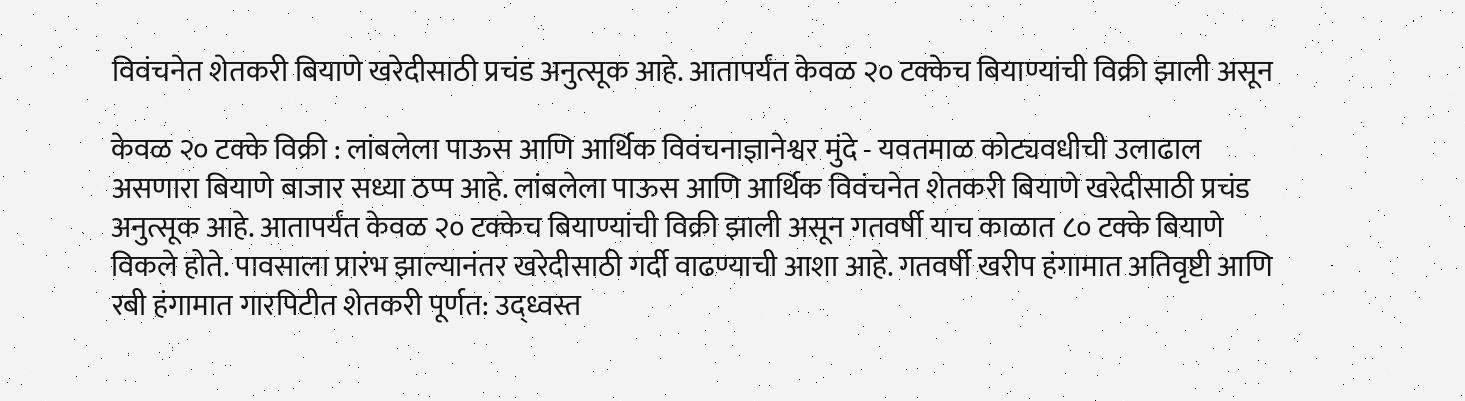विवंचनेत शेतकरी बियाणे खरेदीसाठी प्रचंड अनुत्सूक आहे. आतापर्यंत केवळ २० टक्केच बियाण्यांची विक्री झाली असून

केवळ २० टक्के विक्री : लांबलेला पाऊस आणि आर्थिक विवंचनाज्ञानेश्वर मुंदे - यवतमाळ कोट्यवधीची उलाढाल असणारा बियाणे बाजार सध्या ठप्प आहे. लांबलेला पाऊस आणि आर्थिक विवंचनेत शेतकरी बियाणे खरेदीसाठी प्रचंड अनुत्सूक आहे. आतापर्यंत केवळ २० टक्केच बियाण्यांची विक्री झाली असून गतवर्षी याच काळात ८० टक्के बियाणे विकले होते. पावसाला प्रारंभ झाल्यानंतर खरेदीसाठी गर्दी वाढण्याची आशा आहे. गतवर्षी खरीप हंगामात अतिवृष्टी आणि रबी हंगामात गारपिटीत शेतकरी पूर्णत: उद्ध्वस्त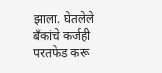झाला. घेतलेले बँकांचे कर्जही परतफेड करू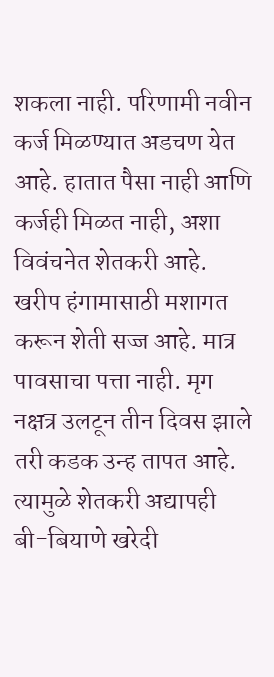शकला नाही. परिणामी नवीन कर्ज मिळण्यात अडचण येत आहे. हातात पैसा नाही आणि कर्जही मिळत नाही, अशा विवंचनेत शेतकरी आहे. खरीप हंगामासाठी मशागत करून शेती सज्ज आहे. मात्र पावसाचा पत्ता नाही. मृग नक्षत्र उलटून तीन दिवस झाले तरी कडक उन्ह तापत आहे. त्यामुळे शेतकरी अद्यापही बी-बियाणे खरेदी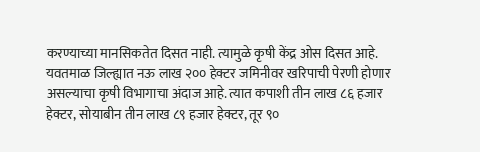करण्याच्या मानसिकतेत दिसत नाही. त्यामुळे कृषी केंद्र ओस दिसत आहे. यवतमाळ जिल्ह्यात नऊ लाख २०० हेक्टर जमिनीवर खरिपाची पेरणी होणार असल्याचा कृषी विभागाचा अंदाज आहे. त्यात कपाशी तीन लाख ८६ हजार हेक्टर, सोयाबीन तीन लाख ८९ हजार हेक्टर, तूर ९०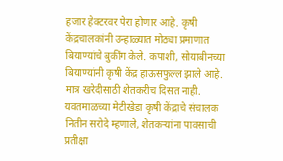हजार हेक्टरवर पेरा होणार आहे. कृषी केंद्रचालकांनी उन्हाळ्यात मोठ्या प्रमाणात बियाण्यांचे बुकींग केले. कपाशी, सोयाबीनच्या बियाण्यांनी कृषी केंद्र हाऊसफुल्ल झाले आहे. मात्र खरेदीसाठी शेतकरीच दिसत नाही. यवतमाळच्या मेटीखेडा कृषी केंद्राचे संचालक नितीन सरोदे म्हणाले, शेतकऱ्यांना पावसाची प्रतीक्षा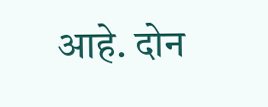आहे. दोन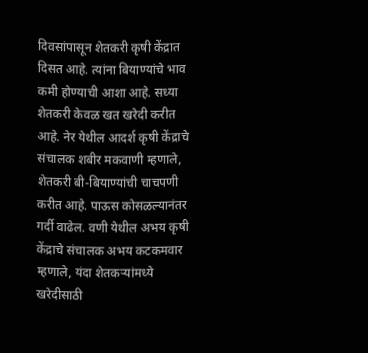दिवसांपासून शेतकरी कृषी केंद्रात दिसत आहे. त्यांना बियाण्यांचे भाव कमी होण्याची आशा आहे. सध्या शेतकरी केवळ खत खरेदी करीत आहे. नेर येथील आदर्श कृषी केंद्राचे संचालक शबीर मकवाणी म्हणाले, शेतकरी बी-बियाण्यांची चाचपणी करीत आहे. पाऊस कोसळल्यानंतर गर्दी वाढेल. वणी येथील अभय कृषी केंद्राचे संचालक अभय कटकमवार म्हणाले, यंदा शेतकऱ्यांमध्ये खरेदीसाठी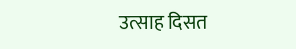उत्साह दिसत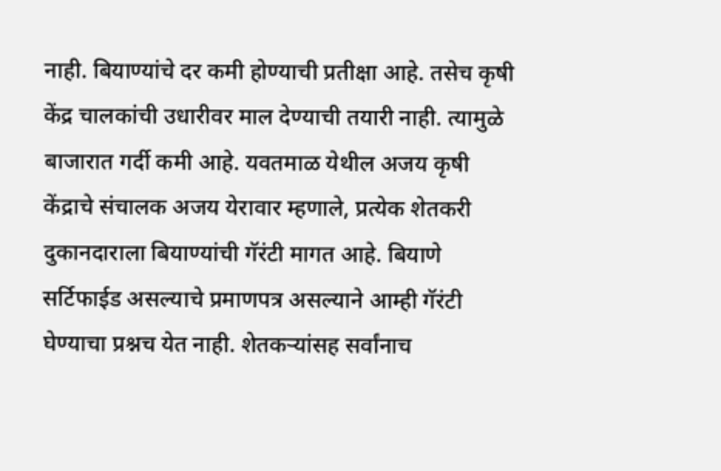नाही. बियाण्यांचे दर कमी होण्याची प्रतीक्षा आहे. तसेच कृषी केंद्र चालकांची उधारीवर माल देण्याची तयारी नाही. त्यामुळे बाजारात गर्दी कमी आहे. यवतमाळ येथील अजय कृषी केंद्राचे संचालक अजय येरावार म्हणाले, प्रत्येक शेतकरी दुकानदाराला बियाण्यांची गॅरंटी मागत आहे. बियाणे सर्टिफाईड असल्याचे प्रमाणपत्र असल्याने आम्ही गॅरंटी घेण्याचा प्रश्नच येत नाही. शेतकऱ्यांसह सर्वांनाच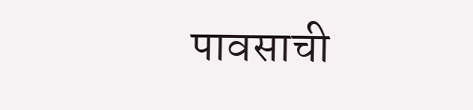पावसाची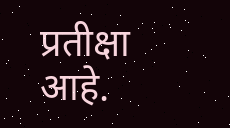प्रतीक्षा आहे.